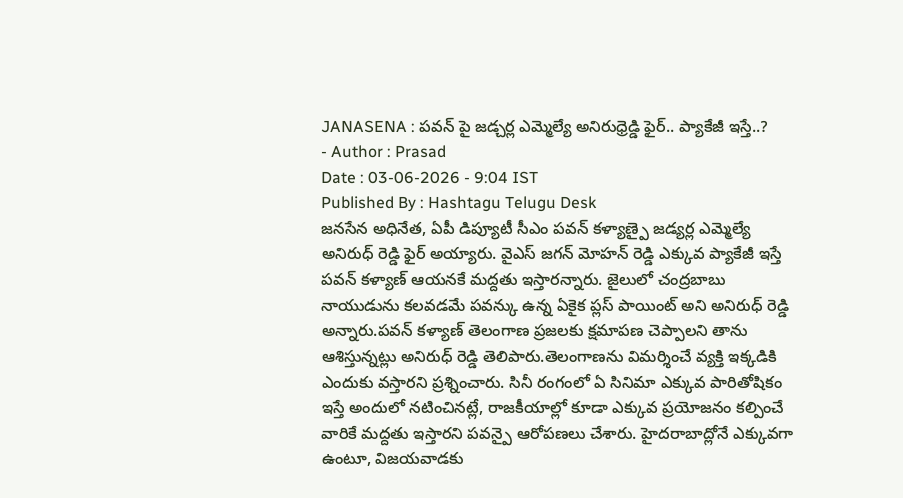JANASENA : పవన్ పై జడ్చర్ల ఎమ్మెల్యే అనిరుధ్రెడ్డి ఫైర్.. ప్యాకేజీ ఇస్తే..?
- Author : Prasad
Date : 03-06-2026 - 9:04 IST
Published By : Hashtagu Telugu Desk
జనసేన అధినేత, ఏపీ డిప్యూటీ సీఎం పవన్ కళ్యాణ్పై జడ్యర్ల ఎమ్మెల్యే అనిరుధ్ రెడ్డి ఫైర్ అయ్యారు. వైఎస్ జగన్ మోహన్ రెడ్డి ఎక్కువ ప్యాకేజీ ఇస్తే పవన్ కళ్యాణ్ ఆయనకే మద్దతు ఇస్తారన్నారు. జైలులో చంద్రబాబు నాయుడును కలవడమే పవన్కు ఉన్న ఏకైక ప్లస్ పాయింట్ అని అనిరుధ్ రెడ్డి అన్నారు.పవన్ కళ్యాణ్ తెలంగాణ ప్రజలకు క్షమాపణ చెప్పాలని తాను ఆశిస్తున్నట్లు అనిరుధ్ రెడ్డి తెలిపారు.తెలంగాణను విమర్శించే వ్యక్తి ఇక్కడికి ఎందుకు వస్తారని ప్రశ్నించారు. సినీ రంగంలో ఏ సినిమా ఎక్కువ పారితోషికం ఇస్తే అందులో నటించినట్లే, రాజకీయాల్లో కూడా ఎక్కువ ప్రయోజనం కల్పించే వారికే మద్దతు ఇస్తారని పవన్పై ఆరోపణలు చేశారు. హైదరాబాద్లోనే ఎక్కువగా ఉంటూ, విజయవాడకు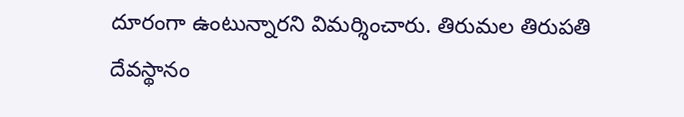దూరంగా ఉంటున్నారని విమర్శించారు. తిరుమల తిరుపతి దేవస్థానం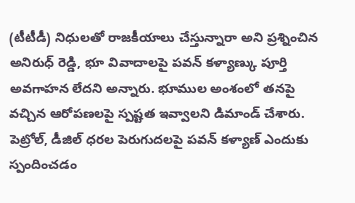(టీటీడీ) నిధులతో రాజకీయాలు చేస్తున్నారా అని ప్రశ్నించిన అనిరుధ్ రెడ్డి, భూ వివాదాలపై పవన్ కళ్యాణ్కు పూర్తి అవగాహన లేదని అన్నారు. భూముల అంశంలో తనపై వచ్చిన ఆరోపణలపై స్పష్టత ఇవ్వాలని డిమాండ్ చేశారు. పెట్రోల్, డీజిల్ ధరల పెరుగుదలపై పవన్ కళ్యాణ్ ఎందుకు స్పందించడం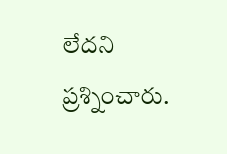లేదని ప్రశ్నించారు.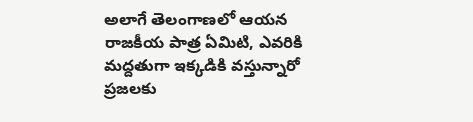అలాగే తెలంగాణలో ఆయన రాజకీయ పాత్ర ఏమిటి, ఎవరికి మద్దతుగా ఇక్కడికి వస్తున్నారో ప్రజలకు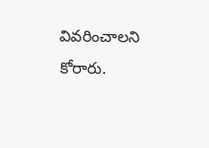వివరించాలని కోరారు.